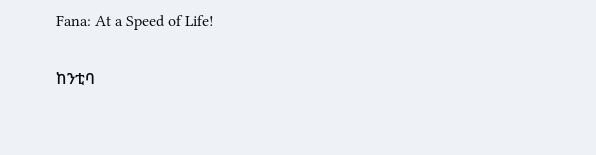Fana: At a Speed of Life!

ከንቲባ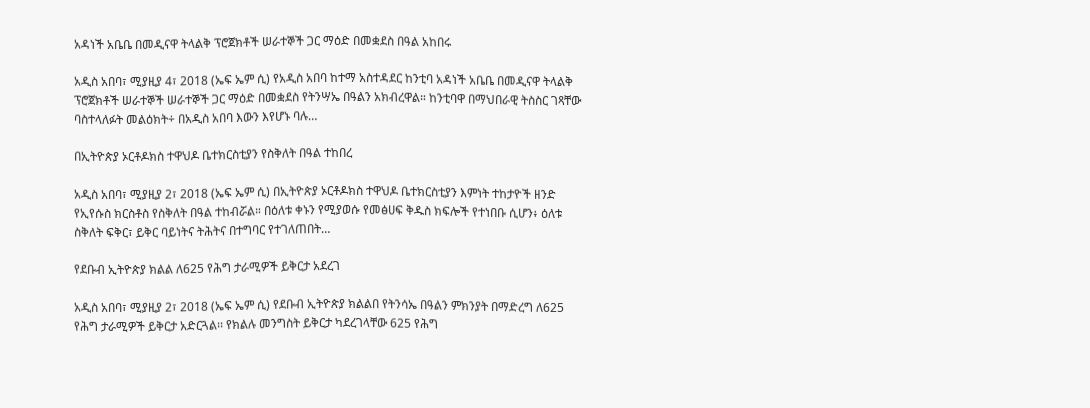አዳነች አቤቤ በመዲናዋ ትላልቅ ፕሮጀክቶች ሠራተኞች ጋር ማዕድ በመቋደስ በዓል አከበሩ

አዲስ አበባ፣ ሚያዚያ 4፣ 2018 (ኤፍ ኤም ሲ) የአዲስ አበባ ከተማ አስተዳደር ከንቲባ አዳነች አቤቤ በመዲናዋ ትላልቅ ፕሮጀክቶች ሠራተኞች ሠራተኞች ጋር ማዕድ በመቋደስ የትንሣኤ በዓልን አክብረዋል። ከንቲባዋ በማህበራዊ ትስስር ገጻቸው ባስተላለፉት መልዕክት÷ በአዲስ አበባ እውን እየሆኑ ባሉ…

በኢትዮጵያ ኦርቶዶክስ ተዋህዶ ቤተክርስቲያን የስቅለት በዓል ተከበረ

አዲስ አበባ፣ ሚያዚያ 2፣ 2018 (ኤፍ ኤም ሲ) በኢትዮጵያ ኦርቶዶክስ ተዋህዶ ቤተክርስቲያን እምነት ተከታዮች ዘንድ የኢየሱስ ክርስቶስ የስቅለት በዓል ተከብሯል። በዕለቱ ቀኑን የሚያወሱ የመፅሀፍ ቅዱስ ክፍሎች የተነበቡ ሲሆን፥ ዕለቱ ስቅለት ፍቅር፣ ይቅር ባይነትና ትሕትና በተግባር የተገለጠበት…

የደቡብ ኢትዮጵያ ክልል ለ625 የሕግ ታራሚዎች ይቅርታ አደረገ

አዲስ አበባ፣ ሚያዚያ 2፣ 2018 (ኤፍ ኤም ሲ) የደቡብ ኢትዮጵያ ክልልበ የትንሳኤ በዓልን ምክንያት በማድረግ ለ625 የሕግ ታራሚዎች ይቅርታ አድርጓል፡፡ የክልሉ መንግስት ይቅርታ ካደረገላቸው 625 የሕግ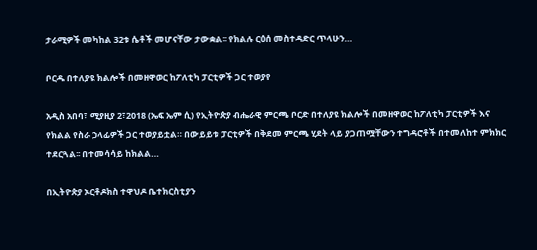ታራሚዎች መካከል 32ቱ ሴቶች መሆናቸው ታውቋል፡፡ የክልሉ ርዕሰ መስተዳድር ጥላሁን…

ቦርዱ በተለያዩ ክልሎች በመዘዋወር ከፖለቲካ ፓርቲዎች ጋር ተወያየ

አዲስ አበባ፣ ሚያዚያ 2፣2018 (ኤፍ ኤም ሲ) የኢትዮጵያ ብሔራዊ ምርጫ ቦርድ በተለያዩ ክልሎች በመዘዋወር ከፖለቲካ ፓርቲዎች እና የክልል የስራ ኃላፊዎች ጋር ተወያይቷል። በውይይቱ ፓርቲዎች በቅደመ ምርጫ ሂደት ላይ ያጋጠሟቸውን ተግዳሮቶች በተመለከተ ምክክር ተደርጓል፡፡ በተመሳሳይ ከክልል…

በኢትዮጵያ ኦርቶዶክስ ተዋህዶ ቤተክርስቲያን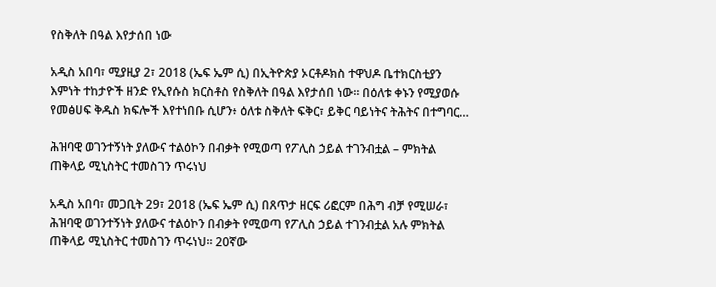የስቅለት በዓል እየታሰበ ነው

አዲስ አበባ፣ ሚያዚያ 2፣ 2018 (ኤፍ ኤም ሲ) በኢትዮጵያ ኦርቶዶክስ ተዋህዶ ቤተክርስቲያን እምነት ተከታዮች ዘንድ የኢየሱስ ክርስቶስ የስቅለት በዓል እየታሰበ ነው። በዕለቱ ቀኑን የሚያወሱ የመፅሀፍ ቅዱስ ክፍሎች እየተነበቡ ሲሆን፥ ዕለቱ ስቅለት ፍቅር፣ ይቅር ባይነትና ትሕትና በተግባር…

ሕዝባዊ ወገንተኝነት ያለውና ተልዕኮን በብቃት የሚወጣ የፖሊስ ኃይል ተገንብቷል – ምክትል ጠቅላይ ሚኒስትር ተመስገን ጥሩነህ

አዲስ አበባ፣ መጋቢት 29፣ 2018 (ኤፍ ኤም ሲ) በጸጥታ ዘርፍ ሪፎርም በሕግ ብቻ የሚሠራ፣ ሕዝባዊ ወገንተኝነት ያለውና ተልዕኮን በብቃት የሚወጣ የፖሊስ ኃይል ተገንብቷል አሉ ምክትል ጠቅላይ ሚኒስትር ተመስገን ጥሩነህ። 20ኛው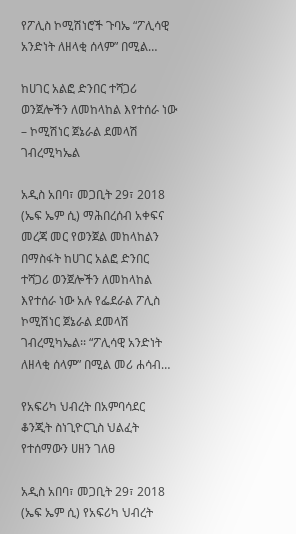የፖሊስ ኮሚሽነሮች ጉባኤ “ፖሊሳዊ አንድነት ለዘላቂ ሰላም” በሚል…

ከሀገር አልፎ ድንበር ተሻጋሪ ወንጀሎችን ለመከላከል እየተሰራ ነው – ኮሚሽነር ጀኔራል ደመላሽ ገብረሚካኤል

አዲስ አበባ፣ መጋቢት 29፣ 2018 (ኤፍ ኤም ሲ) ማሕበረሰብ አቀፍና መረጃ መር የወንጀል መከላከልን በማስፋት ከሀገር አልፎ ድንበር ተሻጋሪ ወንጀሎችን ለመከላከል እየተሰራ ነው አሉ የፌደራል ፖሊስ ኮሚሽነር ጀኔራል ደመላሽ ገብረሚካኤል፡፡ “ፖሊሳዊ አንድነት ለዘላቂ ሰላም” በሚል መሪ ሐሳብ…

የአፍሪካ ህብረት በአምባሳደር ቆንጂት ስነጊዮርጊስ ህልፈት የተሰማውን ሀዘን ገለፀ

አዲስ አበባ፣ መጋቢት 29፣ 2018 (ኤፍ ኤም ሲ) የአፍሪካ ህብረት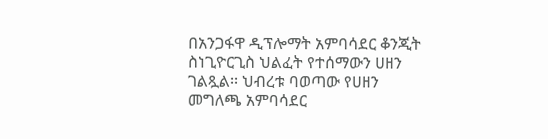በአንጋፋዋ ዲፕሎማት አምባሳደር ቆንጂት ስነጊዮርጊስ ህልፈት የተሰማውን ሀዘን ገልጿል፡፡ ህብረቱ ባወጣው የሀዘን መግለጫ አምባሳደር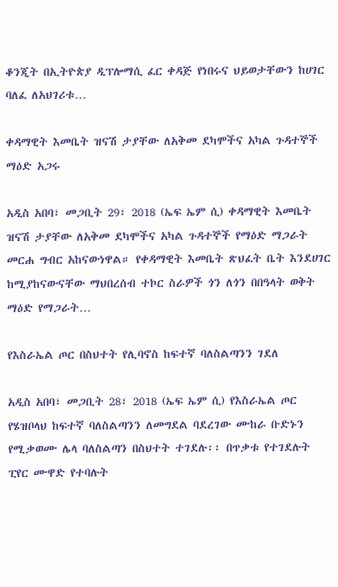ቆንጂት በኢትዮጵያ ዲፕሎማሲ ፈር ቀዳጅ የነበሩና ህይወታቸውን ከሀገር ባለፈ ለአህገሪቱ…

ቀዳማዊት እመቤት ዝናሽ ታያቸው ለአቅመ ደካሞችና አካል ጉዳተኞች ማዕድ አጋሩ

አዲስ አበባ፣ መጋቢት 29፣ 2018 (ኤፍ ኤም ሲ) ቀዳማዊት እመቤት ዝናሽ ታያቸው ለአቅመ ደካሞችና አካል ጉዳተኞች የማዕድ ማጋራት መርሐ ግብር አከናውነዋል። የቀዳማዊት እመቤት ጽህፈት ቤት እንደሀገር ከሚያከናውናቸው ማህበረሰብ ተኮር ስራዎች ጎን ለጎን በበዓላት ወቅት ማዕድ የማጋራት…

የእስራኤል ጦር በስህተት የሊባኖስ ከፍተኛ ባለስልጣንን ገደለ

አዲስ አበባ፣ መጋቢት 28፣ 2018 (ኤፍ ኤም ሲ) የእስራኤል ጦር የሄዝቦላህ ከፍተኛ ባለስልጣንን ለመግደል ባደረገው ሙከራ ቡድኑን የሚቃወሙ ሌላ ባለስልጣን በስህተት ተገደሉ፡፡ በጥቃቱ የተገደሉት ፒየር ሙዋድ የተባሉት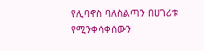የሊባኖስ ባለስልጣን በሀገሪቱ የሚንቀሳቀሰውን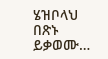ሄዝቦላህ በጽኑ ይቃወሙ…